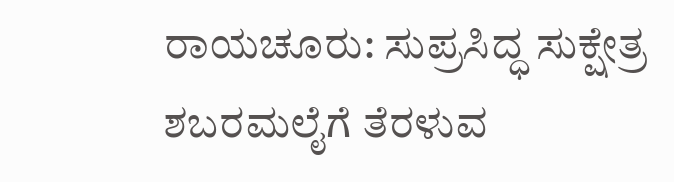ರಾಯಚೂರು: ಸುಪ್ರಸಿದ್ಧ ಸುಕ್ಷೇತ್ರ ಶಬರಮಲೈಗೆ ತೆರಳುವ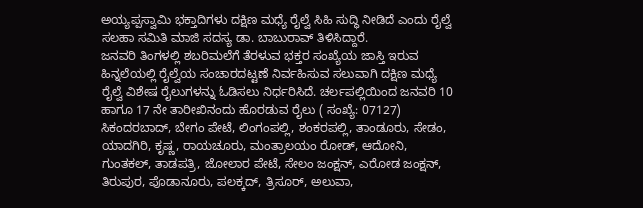ಅಯ್ಯಪ್ಪಸ್ವಾಮಿ ಭಕ್ತಾದಿಗಳು ದಕ್ಷಿಣ ಮಧ್ಯೆ ರೈಲ್ವೆ ಸಿಹಿ ಸುದ್ಧಿ ನೀಡಿದೆ ಎಂದು ರೈಲ್ವೆ ಸಲಹಾ ಸಮಿತಿ ಮಾಜಿ ಸದಸ್ಯ ಡಾ. ಬಾಬುರಾವ್ ತಿಳಿಸಿದ್ದಾರೆ.
ಜನವರಿ ತಿಂಗಳಲ್ಲಿ ಶಬರಿಮಲೆಗೆ ತೆರಳುವ ಭಕ್ತರ ಸಂಖ್ಯೆಯ ಜಾಸ್ತಿ ಇರುವ ಹಿನ್ನಲೆಯಲ್ಲಿ ರೈಲ್ವೆಯ ಸಂಚಾರದಟ್ಟಣೆ ನಿರ್ವಹಿಸುವ ಸಲುವಾಗಿ ದಕ್ಷಿಣ ಮಧ್ಯೆ ರೈಲ್ವೆ ವಿಶೇಷ ರೈಲುಗಳನ್ನು ಓಡಿಸಲು ನಿರ್ಧರಿಸಿದೆ. ಚರ್ಲಪಲ್ಲಿಯಿಂದ ಜನವರಿ 10 ಹಾಗೂ 17 ನೇ ತಾರೀಖಿನಂದು ಹೊರಡುವ ರೈಲು ( ಸಂಖ್ಯೆ: 07127) ಸಿಕಂದರಬಾದ್, ಬೇಗಂ ಪೇಟೆ, ಲಿಂಗಂಪಲ್ಲಿ, ಶಂಕರಪಲ್ಲಿ, ತಾಂಡೂರು, ಸೇಡಂ, ಯಾದಗಿರಿ, ಕೃಷ್ಣ, ರಾಯಚೂರು, ಮಂತ್ರಾಲಯಂ ರೋಡ್, ಆದೋನಿ, ಗುಂತಕಲ್, ತಾಡಪತ್ರಿ, ಜೋಲಾರ ಪೇಟೆ, ಸೇಲಂ ಜಂಕ್ಷನ್, ಎರೋಡ ಜಂಕ್ಷನ್, ತಿರುಪುರ, ಪೊಡಾನೂರು, ಪಲಕ್ಕದ್, ತ್ರಿಸೂರ್, ಅಲುವಾ,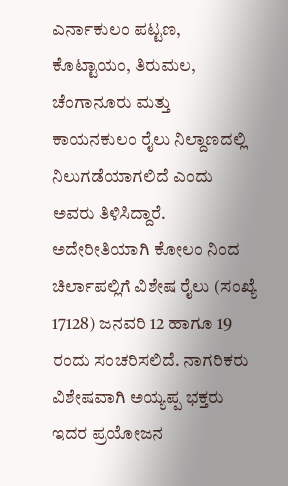ಎರ್ನಾಕುಲಂ ಪಟ್ಟಣ, ಕೊಟ್ಟಾಯಂ, ತಿರುಮಲ, ಚೆಂಗಾನೂರು ಮತ್ತು ಕಾಯನಕುಲಂ ರೈಲು ನಿಲ್ದಾಣದಲ್ಲಿ ನಿಲುಗಡೆಯಾಗಲಿದೆ ಎಂದು ಅವರು ತಿಳಿಸಿದ್ದಾರೆ.
ಅದೇರೀತಿಯಾಗಿ ಕೋಲಂ ನಿಂದ ಚಿರ್ಲಾಪಲ್ಲಿಗೆ ವಿಶೇಷ ರೈಲು (ಸಂಖ್ಯೆ 17128) ಜನವರಿ 12 ಹಾಗೂ 19 ರಂದು ಸಂಚರಿಸಲಿದೆ. ನಾಗರಿಕರು ವಿಶೇಷವಾಗಿ ಅಯ್ಯಪ್ಪ ಭಕ್ತರು ಇದರ ಪ್ರಯೋಜನ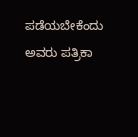ಪಡೆಯಬೇಕೆಂದು ಅವರು ಪತ್ರಿಕಾ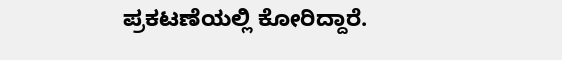ಪ್ರಕಟಣೆಯಲ್ಲಿ ಕೋರಿದ್ದಾರೆ.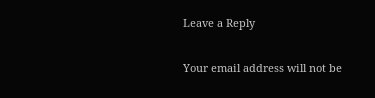Leave a Reply

Your email address will not be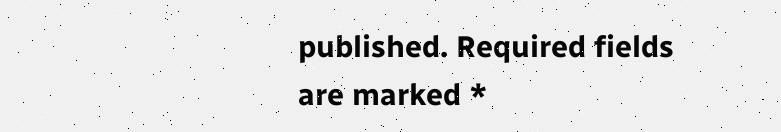published. Required fields are marked *